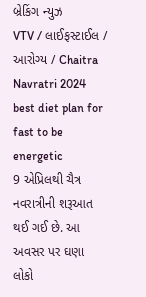બ્રેકિંગ ન્યુઝ
VTV / લાઈફસ્ટાઈલ / આરોગ્ય / Chaitra Navratri 2024 best diet plan for fast to be energetic
9 એપ્રિલથી ચૈત્ર નવરાત્રીની શરૂઆત થઈ ગઈ છે. આ અવસર પર ઘણા લોકો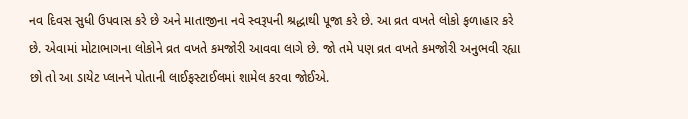નવ દિવસ સુધી ઉપવાસ કરે છે અને માતાજીના નવે સ્વરૂપની શ્રદ્ધાથી પૂજા કરે છે. આ વ્રત વખતે લોકો ફળાહાર કરે છે. એવામાં મોટાભાગના લોકોને વ્રત વખતે કમજોરી આવવા લાગે છે. જો તમે પણ વ્રત વખતે કમજોરી અનુભવી રહ્યા છો તો આ ડાયેટ પ્લાનને પોતાની લાઈફસ્ટાઈલમાં શામેલ કરવા જોઈએ.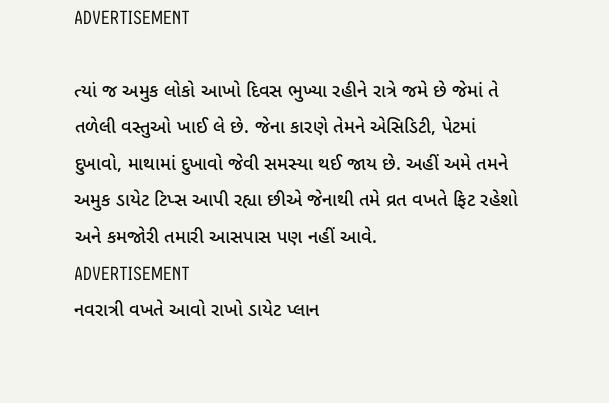ADVERTISEMENT

ત્યાં જ અમુક લોકો આખો દિવસ ભુખ્યા રહીને રાત્રે જમે છે જેમાં તે તળેલી વસ્તુઓ ખાઈ લે છે. જેના કારણે તેમને એસિડિટી, પેટમાં દુખાવો, માથામાં દુખાવો જેવી સમસ્યા થઈ જાય છે. અહીં અમે તમને અમુક ડાયેટ ટિપ્સ આપી રહ્યા છીએ જેનાથી તમે વ્રત વખતે ફિટ રહેશો અને કમજોરી તમારી આસપાસ પણ નહીં આવે.
ADVERTISEMENT
નવરાત્રી વખતે આવો રાખો ડાયેટ પ્લાન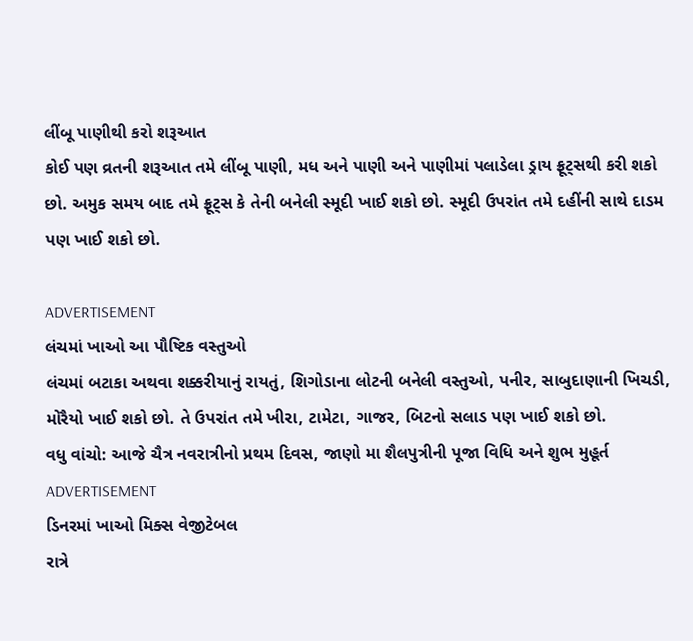લીંબૂ પાણીથી કરો શરૂઆત
કોઈ પણ વ્રતની શરૂઆત તમે લીંબૂ પાણી, મધ અને પાણી અને પાણીમાં પલાડેલા ડ્રાય ફ્રૂટ્સથી કરી શકો છો. અમુક સમય બાદ તમે ફ્રૂટ્સ કે તેની બનેલી સ્મૂદી ખાઈ શકો છો. સ્મૂદી ઉપરાંત તમે દહીંની સાથે દાડમ પણ ખાઈ શકો છો.

ADVERTISEMENT
લંચમાં ખાઓ આ પૌષ્ટિક વસ્તુઓ
લંચમાં બટાકા અથવા શક્કરીયાનું રાયતું, શિગોડાના લોટની બનેલી વસ્તુઓ, પનીર, સાબુદાણાની ખિચડી, મોરૈયો ખાઈ શકો છો. તે ઉપરાંત તમે ખીરા, ટામેટા, ગાજર, બિટનો સલાડ પણ ખાઈ શકો છો.
વધુ વાંચો: આજે ચૈત્ર નવરાત્રીનો પ્રથમ દિવસ, જાણો મા શૈલપુત્રીની પૂજા વિધિ અને શુભ મુહૂર્ત
ADVERTISEMENT
ડિનરમાં ખાઓ મિક્સ વેજીટેબલ
રાત્રે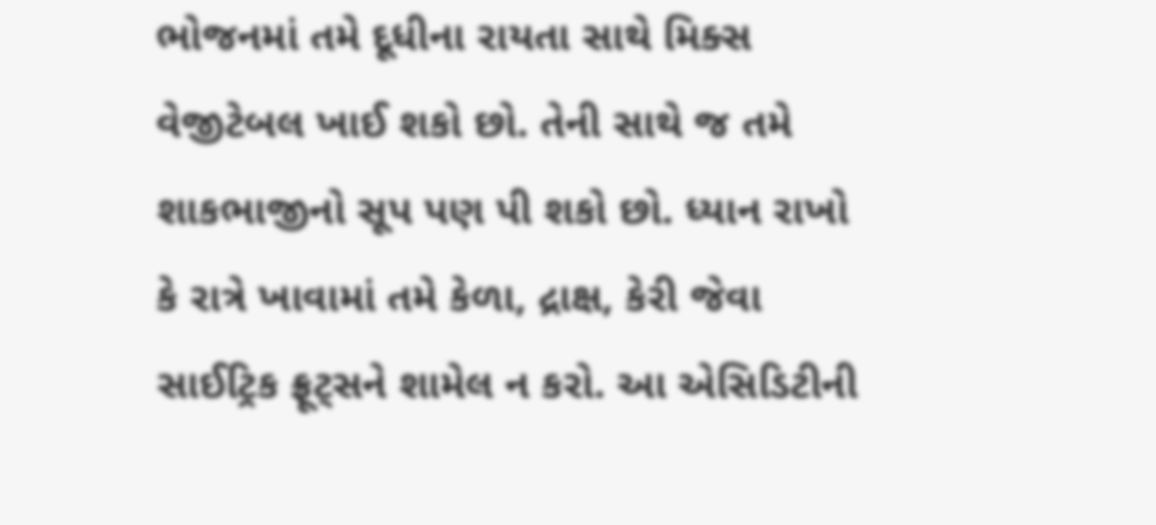ભોજનમાં તમે દૂધીના રાયતા સાથે મિક્સ વેજીટેબલ ખાઈ શકો છો. તેની સાથે જ તમે શાકભાજીનો સૂપ પણ પી શકો છો. ધ્યાન રાખો કે રાત્રે ખાવામાં તમે કેળા, દ્રાક્ષ, કેરી જેવા સાઈટ્રિક ફ્રૂટ્સને શામેલ ન કરો. આ એસિડિટીની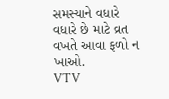સમસ્યાને વધારે વધારે છે માટે વ્રત વખતે આવા ફળો ન ખાઓ.
VTV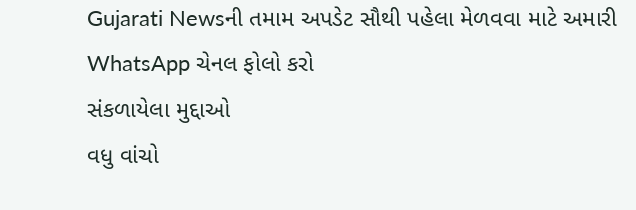Gujarati Newsની તમામ અપડેટ સૌથી પહેલા મેળવવા માટે અમારી WhatsApp ચેનલ ફોલો કરો
સંકળાયેલા મુદ્દાઓ
વધુ વાંચો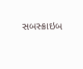સબસ્ક્રાઇબ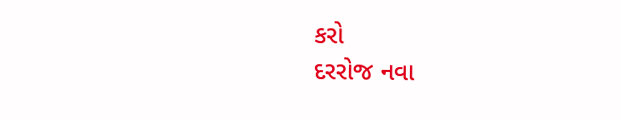કરો
દરરોજ નવા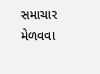સમાચાર મેળવવા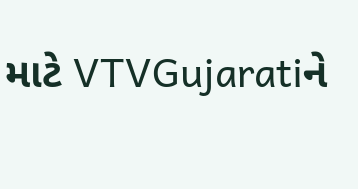માટે VTVGujaratiને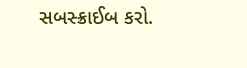સબસ્ક્રાઈબ કરો.